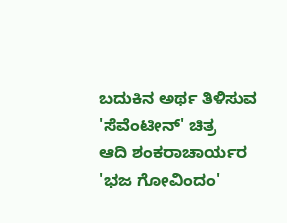ಬದುಕಿನ ಅರ್ಥ ತಿಳಿಸುವ 'ಸೆವೆಂಟೀನ್' ಚಿತ್ರ
ಆದಿ ಶಂಕರಾಚಾರ್ಯರ 'ಭಜ ಗೋವಿಂದಂ'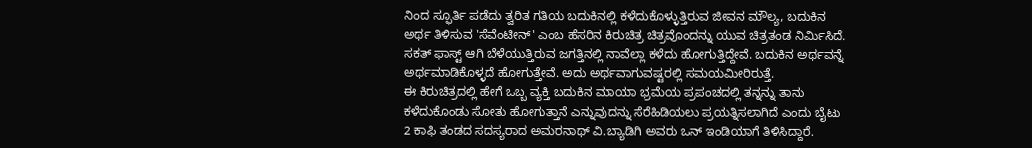ನಿಂದ ಸ್ಫೂರ್ತಿ ಪಡೆದು ತ್ವರಿತ ಗತಿಯ ಬದುಕಿನಲ್ಲಿ ಕಳೆದುಕೊಳ್ಳುತ್ತಿರುವ ಜೀವನ ಮೌಲ್ಯ, ಬದುಕಿನ ಅರ್ಥ ತಿಳಿಸುವ 'ಸೆವೆಂಟೀನ್' ಎಂಬ ಹೆಸರಿನ ಕಿರುಚಿತ್ರ ಚಿತ್ರವೊಂದನ್ನು ಯುವ ಚಿತ್ರತಂಡ ನಿರ್ಮಿಸಿದೆ.
ಸಕತ್ ಫಾಸ್ಟ್ ಆಗಿ ಬೆಳೆಯುತ್ತಿರುವ ಜಗತ್ತಿನಲ್ಲಿ ನಾವೆಲ್ಲಾ ಕಳೆದು ಹೋಗುತ್ತಿದ್ದೇವೆ. ಬದುಕಿನ ಅರ್ಥವನ್ನೆ ಅರ್ಥಮಾಡಿಕೊಳ್ಳದೆ ಹೋಗುತ್ತೇವೆ. ಅದು ಅರ್ಥವಾಗುವಷ್ಟರಲ್ಲಿ ಸಮಯಮೀರಿರುತ್ತೆ.
ಈ ಕಿರುಚಿತ್ರದಲ್ಲಿ ಹೇಗೆ ಒಬ್ಬ ವ್ಯಕ್ತಿ ಬದುಕಿನ ಮಾಯಾ ಭ್ರಮೆಯ ಪ್ರಪಂಚದಲ್ಲಿ ತನ್ನನ್ನು ತಾನು ಕಳೆದುಕೊಂಡು ಸೋತು ಹೋಗುತ್ತಾನೆ ಎನ್ನುವುದನ್ನು ಸೆರೆಹಿಡಿಯಲು ಪ್ರಯತ್ನಿಸಲಾಗಿದೆ ಎಂದು ಬೈಟು 2 ಕಾಫಿ ತಂಡದ ಸದಸ್ಯರಾದ ಅಮರನಾಥ್ ವಿ.ಬ್ಯಾಡಿಗಿ ಅವರು ಒನ್ ಇಂಡಿಯಾಗೆ ತಿಳಿಸಿದ್ದಾರೆ.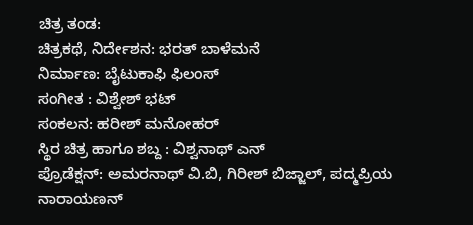ಚಿತ್ರ ತಂಡ:
ಚಿತ್ರಕಥೆ, ನಿರ್ದೇಶನ: ಭರತ್ ಬಾಳೆಮನೆ
ನಿರ್ಮಾಣ: ಬೈಟುಕಾಫಿ ಫಿಲಂಸ್
ಸಂಗೀತ : ವಿಶ್ವೇಶ್ ಭಟ್
ಸಂಕಲನ: ಹರೀಶ್ ಮನೋಹರ್
ಸ್ಥಿರ ಚಿತ್ರ ಹಾಗೂ ಶಬ್ದ : ವಿಶ್ವನಾಥ್ ಎನ್
ಪ್ರೊಡೆಕ್ಷನ್: ಅಮರನಾಥ್ ವಿ.ಬಿ, ಗಿರೀಶ್ ಬಿಜ್ಜಾಲ್, ಪದ್ಮಪ್ರಿಯ ನಾರಾಯಣನ್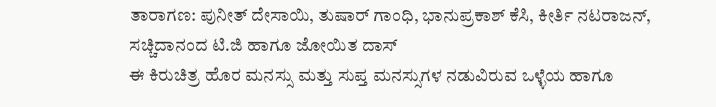ತಾರಾಗಣ: ಪುನೀತ್ ದೇಸಾಯಿ, ತುಷಾರ್ ಗಾಂಧಿ, ಭಾನುಪ್ರಕಾಶ್ ಕೆಸಿ, ಕೀರ್ತಿ ನಟರಾಜನ್, ಸಚ್ಚಿದಾನಂದ ಟಿ.ಜಿ ಹಾಗೂ ಜೋಯಿತ ದಾಸ್
ಈ ಕಿರುಚಿತ್ರ ಹೊರ ಮನಸ್ಸು ಮತ್ತು ಸುಪ್ತ ಮನಸ್ಸುಗಳ ನಡುವಿರುವ ಒಳ್ಳೆಯ ಹಾಗೂ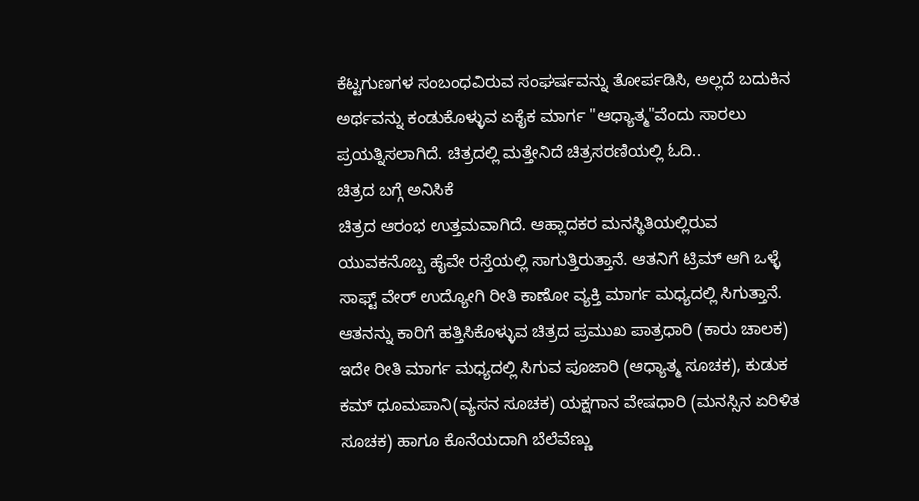ಕೆಟ್ಟಗುಣಗಳ ಸಂಬಂಧವಿರುವ ಸಂಘರ್ಷವನ್ನು ತೋರ್ಪಡಿಸಿ, ಅಲ್ಲದೆ ಬದುಕಿನ ಅರ್ಥವನ್ನು ಕಂಡುಕೊಳ್ಳುವ ಏಕೈಕ ಮಾರ್ಗ "ಆಧ್ಯಾತ್ಮ"ವೆಂದು ಸಾರಲು ಪ್ರಯತ್ನಿಸಲಾಗಿದೆ. ಚಿತ್ರದಲ್ಲಿ ಮತ್ತೇನಿದೆ ಚಿತ್ರಸರಣಿಯಲ್ಲಿ ಓದಿ..
ಚಿತ್ರದ ಬಗ್ಗೆ ಅನಿಸಿಕೆ
ಚಿತ್ರದ ಆರಂಭ ಉತ್ತಮವಾಗಿದೆ. ಆಹ್ಲಾದಕರ ಮನಸ್ಥಿತಿಯಲ್ಲಿರುವ ಯುವಕನೊಬ್ಬ ಹೈವೇ ರಸ್ತೆಯಲ್ಲಿ ಸಾಗುತ್ತಿರುತ್ತಾನೆ. ಆತನಿಗೆ ಟ್ರಿಮ್ ಆಗಿ ಒಳ್ಳೆ ಸಾಫ್ಟ್ ವೇರ್ ಉದ್ಯೋಗಿ ರೀತಿ ಕಾಣೋ ವ್ಯಕ್ತಿ ಮಾರ್ಗ ಮಧ್ಯದಲ್ಲಿ ಸಿಗುತ್ತಾನೆ.
ಆತನನ್ನು ಕಾರಿಗೆ ಹತ್ತಿಸಿಕೊಳ್ಳುವ ಚಿತ್ರದ ಪ್ರಮುಖ ಪಾತ್ರಧಾರಿ (ಕಾರು ಚಾಲಕ) ಇದೇ ರೀತಿ ಮಾರ್ಗ ಮಧ್ಯದಲ್ಲಿ ಸಿಗುವ ಪೂಜಾರಿ (ಆಧ್ಯಾತ್ಮ ಸೂಚಕ), ಕುಡುಕ ಕಮ್ ಧೂಮಪಾನಿ(ವ್ಯಸನ ಸೂಚಕ) ಯಕ್ಷಗಾನ ವೇಷಧಾರಿ (ಮನಸ್ಸಿನ ಏರಿಳಿತ ಸೂಚಕ) ಹಾಗೂ ಕೊನೆಯದಾಗಿ ಬೆಲೆವೆಣ್ಣು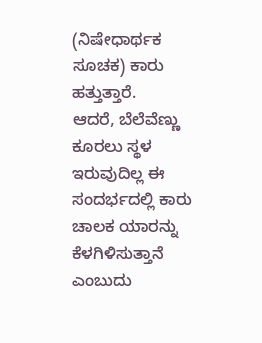(ನಿಷೇಧಾರ್ಥಕ ಸೂಚಕ) ಕಾರು ಹತ್ತುತ್ತಾರೆ.
ಆದರೆ, ಬೆಲೆವೆಣ್ಣು ಕೂರಲು ಸ್ಥಳ ಇರುವುದಿಲ್ಲ ಈ ಸಂದರ್ಭದಲ್ಲಿ ಕಾರು ಚಾಲಕ ಯಾರನ್ನು ಕೆಳಗಿಳಿಸುತ್ತಾನೆ ಎಂಬುದು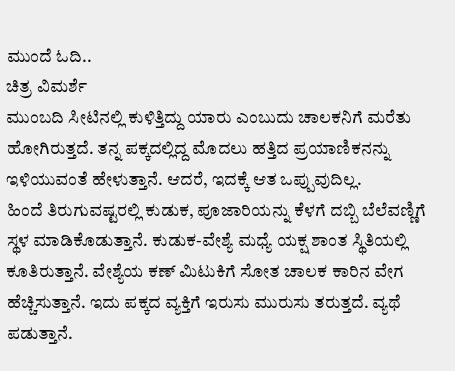ಮುಂದೆ ಓದಿ..
ಚಿತ್ರ ವಿಮರ್ಶೆ
ಮುಂಬದಿ ಸೀಟಿನಲ್ಲಿ ಕುಳಿತ್ತಿದ್ದು ಯಾರು ಎಂಬುದು ಚಾಲಕನಿಗೆ ಮರೆತು ಹೋಗಿರುತ್ತದೆ. ತನ್ನ ಪಕ್ಕದಲ್ಲಿದ್ದ ಮೊದಲು ಹತ್ತಿದ ಪ್ರಯಾಣಿಕನನ್ನು ಇಳಿಯುವಂತೆ ಹೇಳುತ್ತಾನೆ. ಆದರೆ, ಇದಕ್ಕೆ ಆತ ಒಪ್ಪುವುದಿಲ್ಲ.
ಹಿಂದೆ ತಿರುಗುವಷ್ಟರಲ್ಲಿ ಕುಡುಕ, ಪೂಜಾರಿಯನ್ನು ಕೆಳಗೆ ದಬ್ಬಿ ಬೆಲೆವಣ್ಣಿಗೆ ಸ್ಥಳ ಮಾಡಿಕೊಡುತ್ತಾನೆ. ಕುಡುಕ-ವೇಶ್ಯೆ ಮಧ್ಯೆ ಯಕ್ಷ ಶಾಂತ ಸ್ಥಿತಿಯಲ್ಲಿ ಕೂತಿರುತ್ತಾನೆ. ವೇಶ್ಯೆಯ ಕಣ್ ಮಿಟುಕಿಗೆ ಸೋತ ಚಾಲಕ ಕಾರಿನ ವೇಗ ಹೆಚ್ಚಿಸುತ್ತಾನೆ. ಇದು ಪಕ್ಕದ ವ್ಯಕ್ತಿಗೆ ಇರುಸು ಮುರುಸು ತರುತ್ತದೆ. ವ್ಯಥೆ ಪಡುತ್ತಾನೆ.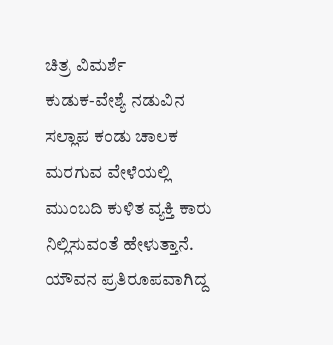ಚಿತ್ರ ವಿಮರ್ಶೆ
ಕುಡುಕ-ವೇಶ್ಯೆ ನಡುವಿನ ಸಲ್ಲಾಪ ಕಂಡು ಚಾಲಕ ಮರಗುವ ವೇಳೆಯಲ್ಲಿ ಮುಂಬದಿ ಕುಳಿತ ವ್ಯಕ್ತಿ ಕಾರು ನಿಲ್ಲಿಸುವಂತೆ ಹೇಳುತ್ತಾನೆ.
ಯೌವನ ಪ್ರತಿರೂಪವಾಗಿದ್ದ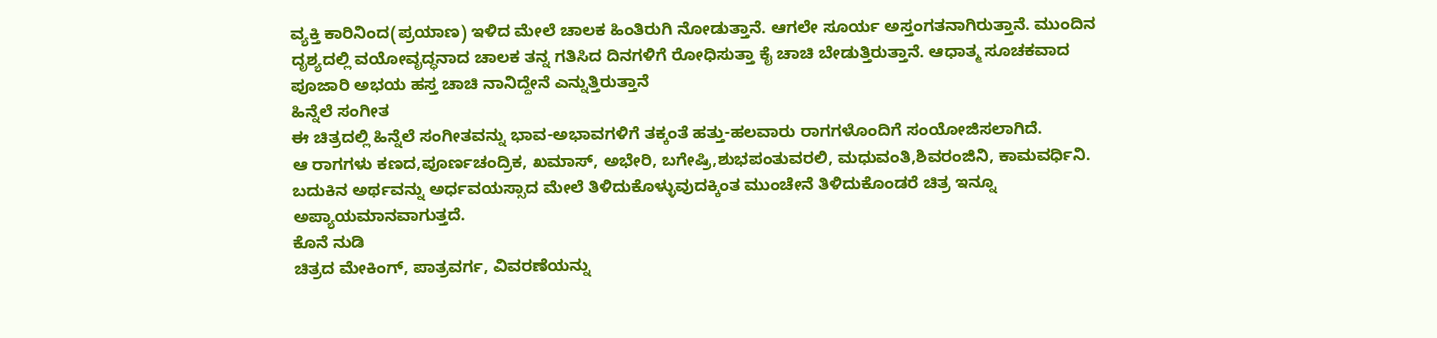ವ್ಯಕ್ತಿ ಕಾರಿನಿಂದ(ಪ್ರಯಾಣ) ಇಳಿದ ಮೇಲೆ ಚಾಲಕ ಹಿಂತಿರುಗಿ ನೋಡುತ್ತಾನೆ. ಆಗಲೇ ಸೂರ್ಯ ಅಸ್ತಂಗತನಾಗಿರುತ್ತಾನೆ. ಮುಂದಿನ ದೃಶ್ಯದಲ್ಲಿ ವಯೋವೃದ್ಧನಾದ ಚಾಲಕ ತನ್ನ ಗತಿಸಿದ ದಿನಗಳಿಗೆ ರೋಧಿಸುತ್ತಾ ಕೈ ಚಾಚಿ ಬೇಡುತ್ತಿರುತ್ತಾನೆ. ಆಧಾತ್ಮ ಸೂಚಕವಾದ ಪೂಜಾರಿ ಅಭಯ ಹಸ್ತ ಚಾಚಿ ನಾನಿದ್ದೇನೆ ಎನ್ನುತ್ತಿರುತ್ತಾನೆ
ಹಿನ್ನೆಲೆ ಸಂಗೀತ
ಈ ಚಿತ್ರದಲ್ಲಿ ಹಿನ್ನೆಲೆ ಸಂಗೀತವನ್ನು ಭಾವ-ಅಭಾವಗಳಿಗೆ ತಕ್ಕಂತೆ ಹತ್ತು-ಹಲವಾರು ರಾಗಗಳೊಂದಿಗೆ ಸಂಯೋಜಿಸಲಾಗಿದೆ.
ಆ ರಾಗಗಳು ಕಣದ,ಪೂರ್ಣಚಂದ್ರಿಕ, ಖಮಾಸ್, ಅಭೇರಿ, ಬಗೇಷ್ರಿ,ಶುಭಪಂತುವರಲಿ, ಮಧುವಂತಿ,ಶಿವರಂಜಿನಿ, ಕಾಮವರ್ಧಿನಿ. ಬದುಕಿನ ಅರ್ಥವನ್ನು ಅರ್ಧವಯಸ್ಸಾದ ಮೇಲೆ ತಿಳಿದುಕೊಳ್ಳುವುದಕ್ಕಿಂತ ಮುಂಚೇನೆ ತಿಳಿದುಕೊಂಡರೆ ಚಿತ್ರ ಇನ್ನೂ ಅಪ್ಯಾಯಮಾನವಾಗುತ್ತದೆ.
ಕೊನೆ ನುಡಿ
ಚಿತ್ರದ ಮೇಕಿಂಗ್, ಪಾತ್ರವರ್ಗ, ವಿವರಣೆಯನ್ನು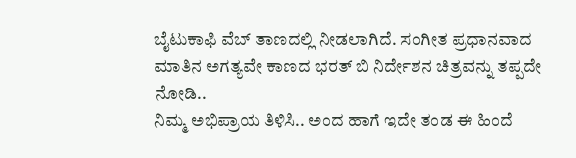ಬೈಟುಕಾಫಿ ವೆಬ್ ತಾಣದಲ್ಲಿ ನೀಡಲಾಗಿದೆ. ಸಂಗೀತ ಪ್ರಧಾನವಾದ ಮಾತಿನ ಅಗತ್ಯವೇ ಕಾಣದ ಭರತ್ ಬಿ ನಿರ್ದೇಶನ ಚಿತ್ರವನ್ನು ತಪ್ಪದೇ ನೋಡಿ..
ನಿಮ್ಮ ಅಭಿಪ್ರಾಯ ತಿಳಿಸಿ.. ಅಂದ ಹಾಗೆ ಇದೇ ತಂಡ ಈ ಹಿಂದೆ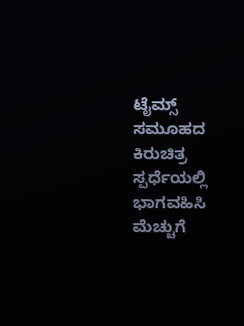ಟೈಮ್ಸ್ ಸಮೂಹದ ಕಿರುಚಿತ್ರ ಸ್ಪರ್ಧೆಯಲ್ಲಿ ಭಾಗವಹಿಸಿ ಮೆಚ್ಚುಗೆ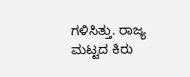ಗಳಿಸಿತ್ತು. ರಾಜ್ಯ ಮಟ್ಟದ ಕಿರು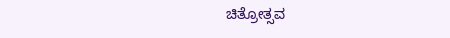ಚಿತ್ರೋತ್ಸವ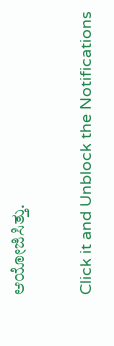ಆಯೋಜಿಸಿತ್ತು.


Click it and Unblock the Notifications